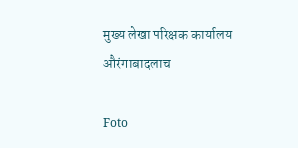मुख्य लेखा परिक्षक कार्यालय औरंगाबादलाच

Foto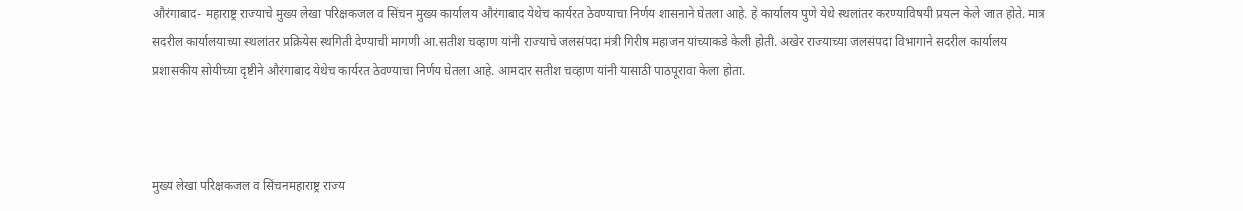औरंगाबाद- महाराष्ट्र राज्याचे मुख्य लेखा परिक्षकजल व सिंचन मुख्य कार्यालय औरंगाबाद येथेच कार्यरत ठेवण्याचा निर्णय शासनाने घेतला आहे. हे कार्यालय पुणे येथे स्थलांतर करण्याविषयी प्रयत्न केले जात होते. मात्र सदरील कार्यालयाच्या स्थलांतर प्रक्रियेस स्थगिती देण्याची मागणी आ.सतीश चव्हाण यांनी राज्याचे जलसंपदा मंत्री गिरीष महाजन यांच्याकडे केली होती. अखेर राज्याच्या जलसंपदा विभागाने सदरील कार्यालय प्रशासकीय सोयीच्या दृष्टीने औरंगाबाद येथेच कार्यरत ठेवण्याचा निर्णय घेतला आहे. आमदार सतीश चव्हाण यांनी यासाठी पाठपूरावा केला होता.



मुख्य लेखा परिक्षकजल व सिंचनमहाराष्ट्र राज्य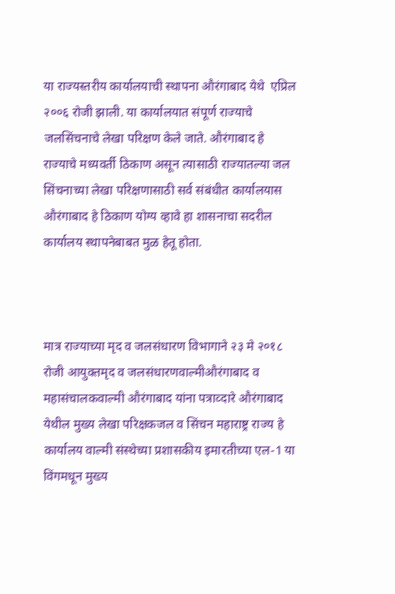या राज्यस्तरीय कार्यालयाची स्थापना औरंगाबाद येथे  एप्रिल २००६ रोजी झाली. या कार्यालयात संपूर्ण राज्याचे जलसिंचनाचे लेखा परिक्षण केले जाते. औरंगाबाद हे राज्याचे मध्यवर्ती ठिकाण असून त्यासाठी राज्यातल्या जल सिंचनाच्या लेखा परिक्षणासाठी सर्व संबंधीत कार्यालयास औरंगाबाद हे ठिकाण योग्य व्हावे हा शासनाचा सदरील कार्यालय स्थापनेबाबत मुळ हेतू होता.



मात्र राज्याच्या मृद व जलसंधारण विभागाने २३ मे २०१८ रोजी आयुक्तमृद व जलसंधारणवाल्मीऔरंगाबाद व महासंचालकवाल्मी औरंगाबाद यांना पत्राव्दारे औरंगाबाद येथील मुख्य लेखा परिक्षकजल व सिंचन महाराष्ट्र राज्य हे कार्यालय वाल्मी संस्थेच्या प्रशासकीय इमारतीच्या एल-1 या विंगमधून मुख्य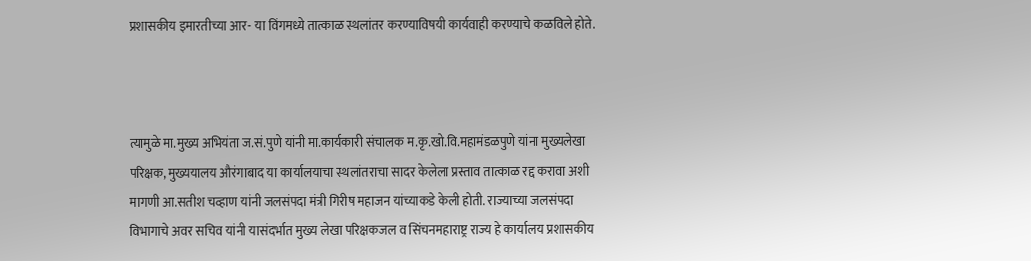प्रशासकीय इमारतीच्या आर- या विंगमध्ये तात्काळ स्थलांतर करण्याविषयी कार्यवाही करण्याचे कळविले होते.



त्यामुळे मा.मुख्य अभियंता ज.सं.पुणे यांनी मा.कार्यकारी संचालक म.कृ.खो.वि.महामंडळपुणे यांना मुख्यलेखा परिक्षक, मुख्ययालय औरंगाबाद या कार्यालयाचा स्थलांतराचा सादर केलेला प्रस्ताव तात्काळ रद्द करावा अशी मागणी आ.सतीश चव्हाण यांनी जलसंपदा मंत्री गिरीष महाजन यांच्याकडे केली होती. राज्याच्या जलसंपदा विभागाचे अवर सचिव यांनी यासंदर्भात मुख्य लेखा परिक्षकजल व सिंचनमहाराष्ट्र राज्य हे कार्यालय प्रशासकीय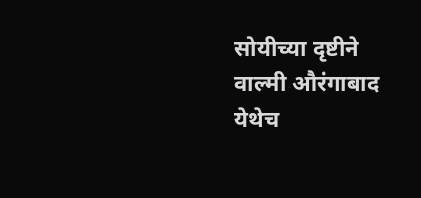सोयीच्या दृष्टीने वाल्मी औरंगाबाद येथेच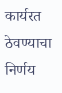कार्यरत ठेवण्याचा निर्णय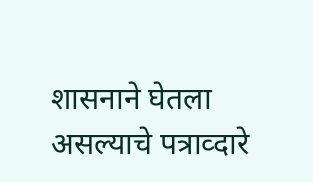शासनाने घेतला असल्याचे पत्राव्दारे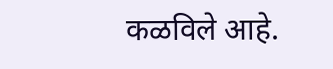कळविले आहे.